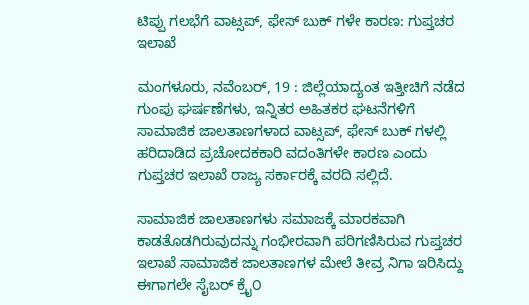ಟಿಪ್ಪು ಗಲಭೆಗೆ ವಾಟ್ಸಪ್, ಫೇಸ್ ಬುಕ್ ಗಳೇ ಕಾರಣ: ಗುಪ್ತಚರ ಇಲಾಖೆ

ಮಂಗಳೂರು, ನವೆಂಬರ್, 19 : ಜಿಲ್ಲೆಯಾದ್ಯಂತ ಇತ್ತೀಚಿಗೆ ನಡೆದ ಗುಂಪು ಘರ್ಷಣೆಗಳು, ಇನ್ನಿತರ ಅಹಿತಕರ ಘಟನೆಗಳಿಗೆ ಸಾಮಾಜಿಕ ಜಾಲತಾಣಗಳಾದ ವಾಟ್ಸಪ್, ಫೇಸ್ ಬುಕ್ ಗಳಲ್ಲಿ ಹರಿದಾಡಿದ ಪ್ರಚೋದಕಕಾರಿ ವದಂತಿಗಳೇ ಕಾರಣ ಎಂದು ಗುಪ್ತಚರ ಇಲಾಖೆ ರಾಜ್ಯ ಸರ್ಕಾರಕ್ಕೆ ವರದಿ ಸಲ್ಲಿದೆ.

ಸಾಮಾಜಿಕ ಜಾಲತಾಣಗಳು ಸಮಾಜಕ್ಕೆ ಮಾರಕವಾಗಿ ಕಾಡತೊಡಗಿರುವುದನ್ನು ಗಂಭೀರವಾಗಿ ಪರಿಗಣಿಸಿರುವ ಗುಪ್ತಚರ ಇಲಾಖೆ ಸಾಮಾಜಿಕ ಜಾಲತಾಣಗಳ ಮೇಲೆ ತೀವ್ರ ನಿಗಾ ಇರಿಸಿದ್ದು ಈಗಾಗಲೇ ಸೈಬರ್ ಕ್ರೈ೦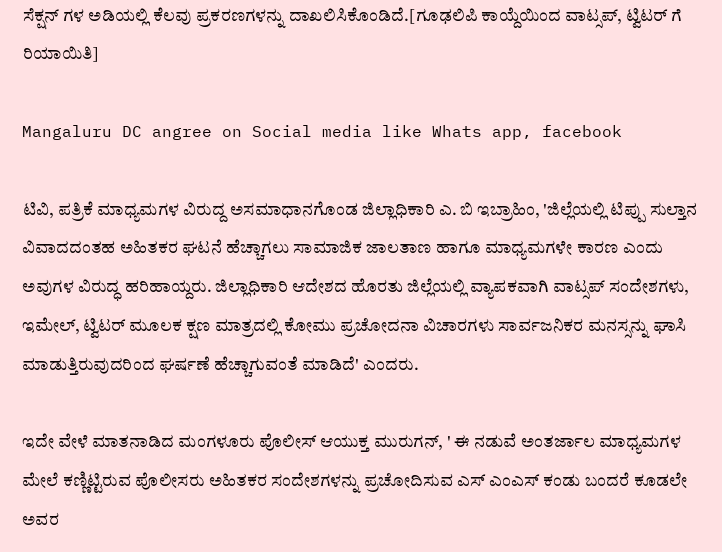ಸೆಕ್ಷನ್ ಗಳ ಅಡಿಯಲ್ಲಿ ಕೆಲವು ಪ್ರಕರಣಗಳನ್ನು ದಾಖಲಿಸಿಕೊಂಡಿದೆ.[ಗೂಢಲಿಪಿ ಕಾಯ್ದೆಯಿಂದ ವಾಟ್ಸಪ್, ಟ್ವಿಟರ್ ಗೆ ರಿಯಾಯಿತಿ]

Mangaluru DC angree on Social media like Whats app, facebook

ಟಿವಿ, ಪತ್ರಿಕೆ ಮಾಧ್ಯಮಗಳ ವಿರುದ್ದ ಅಸಮಾಧಾನಗೊಂಡ ಜಿಲ್ಲಾಧಿಕಾರಿ ಎ. ಬಿ ಇಬ್ರಾಹಿಂ, 'ಜಿಲ್ಲೆಯಲ್ಲಿ ಟಿಪ್ಪು ಸುಲ್ತಾನ ವಿವಾದದಂತಹ ಅಹಿತಕರ ಘಟನೆ ಹೆಚ್ಚಾಗಲು ಸಾಮಾಜಿಕ ಜಾಲತಾಣ ಹಾಗೂ ಮಾಧ್ಯಮಗಳೇ ಕಾರಣ ಎಂದು ಅವುಗಳ ವಿರುದ್ಧ ಹರಿಹಾಯ್ದರು. ಜಿಲ್ಲಾಧಿಕಾರಿ ಆದೇಶದ ಹೊರತು ಜಿಲ್ಲೆಯಲ್ಲಿ ವ್ಯಾಪಕವಾಗಿ ವಾಟ್ಸಪ್ ಸಂದೇಶಗಳು, ಇಮೇಲ್, ಟ್ವಿಟರ್ ಮೂಲಕ ಕ್ಷಣ ಮಾತ್ರದಲ್ಲಿ ಕೋಮು ಪ್ರಚೋದನಾ ವಿಚಾರಗಳು ಸಾರ್ವಜನಿಕರ ಮನಸ್ಸನ್ನು ಘಾಸಿ ಮಾಡುತ್ತಿರುವುದರಿಂದ ಘರ್ಷಣೆ ಹೆಚ್ಚಾಗುವಂತೆ ಮಾಡಿದೆ' ಎಂದರು.

ಇದೇ ವೇಳೆ ಮಾತನಾಡಿದ ಮಂಗಳೂರು ಪೊಲೀಸ್ ಆಯುಕ್ತ ಮುರುಗನ್, ' ಈ ನಡುವೆ ಅಂತರ್ಜಾಲ ಮಾಧ್ಯಮಗಳ ಮೇಲೆ ಕಣ್ಣಿಟ್ಟಿರುವ ಪೊಲೀಸರು ಅಹಿತಕರ ಸಂದೇಶಗಳನ್ನು ಪ್ರಚೋದಿಸುವ ಎಸ್ ಎಂಎಸ್ ಕಂಡು ಬಂದರೆ ಕೂಡಲೇ ಅವರ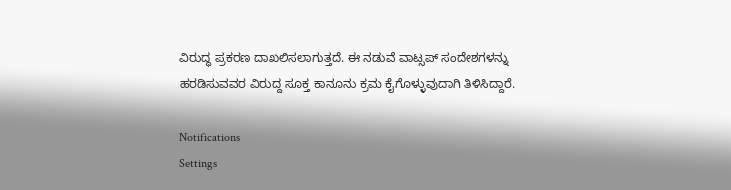ವಿರುದ್ಧ ಪ್ರಕರಣ ದಾಖಲಿಸಲಾಗುತ್ತದೆ. ಈ ನಡುವೆ ವಾಟ್ಸಪ್ ಸಂದೇಶಗಳನ್ನು ಹರಡಿಸುವವರ ವಿರುದ್ದ ಸೂಕ್ತ ಕಾನೂನು ಕ್ರಮ ಕೈಗೊಳ್ಳುವುದಾಗಿ ತಿಳಿಸಿದ್ದಾರೆ.

Notifications
Settings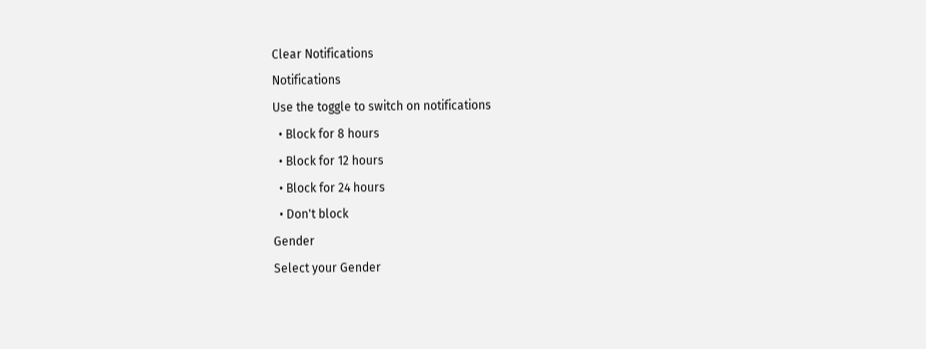Clear Notifications
Notifications
Use the toggle to switch on notifications
  • Block for 8 hours
  • Block for 12 hours
  • Block for 24 hours
  • Don't block
Gender
Select your Gender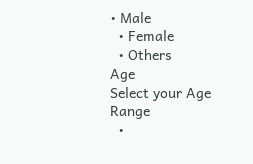• Male
  • Female
  • Others
Age
Select your Age Range
  •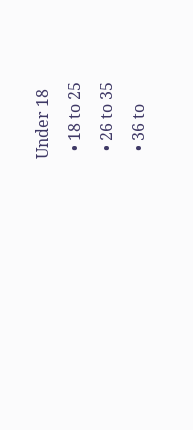Under 18
  • 18 to 25
  • 26 to 35
  • 36 to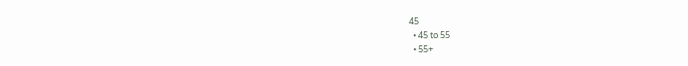45
  • 45 to 55
  • 55+